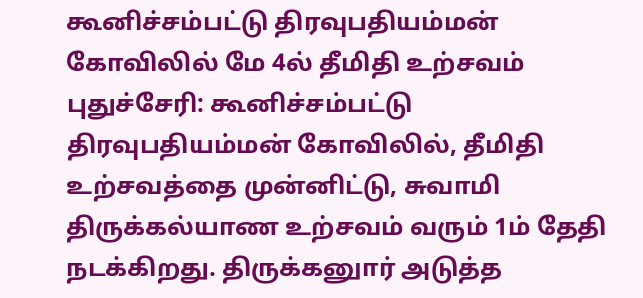கூனிச்சம்பட்டு திரவுபதியம்மன் கோவிலில் மே 4ல் தீமிதி உற்சவம்
புதுச்சேரி: கூனிச்சம்பட்டு திரவுபதியம்மன் கோவிலில், தீமிதி உற்சவத்தை முன்னிட்டு, சுவாமி திருக்கல்யாண உற்சவம் வரும் 1ம் தேதி நடக்கிறது. திருக்கனுார் அடுத்த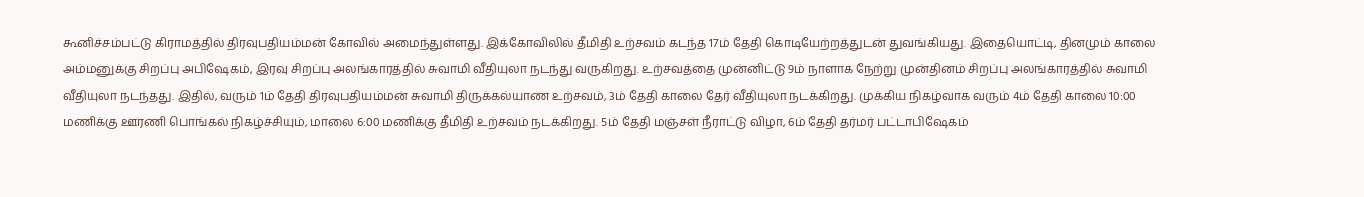கூனிச்சம்பட்டு கிராமத்தில் திரவுபதியம்மன் கோவில் அமைந்துள்ளது. இக்கோவிலில் தீமிதி உற்சவம் கடந்த 17ம் தேதி கொடியேற்றத்துடன் துவங்கியது. இதையொட்டி, தினமும் காலை அம்மனுக்கு சிறப்பு அபிஷேகம், இரவு சிறப்பு அலங்காரத்தில் சுவாமி வீதியுலா நடந்து வருகிறது. உற்சவத்தை முன்னிட்டு 9ம் நாளாக நேற்று முன்தினம் சிறப்பு அலங்காரத்தில் சுவாமி வீதியுலா நடந்தது. இதில், வரும் 1ம் தேதி திரவுபதியம்மன் சுவாமி திருக்கல்யாண உற்சவம், 3ம் தேதி காலை தேர் வீதியுலா நடக்கிறது. முக்கிய நிகழ்வாக வரும் 4ம் தேதி காலை 10:00 மணிக்கு ஊரணி பொங்கல் நிகழ்ச்சியும், மாலை 6:00 மணிக்கு தீமிதி உற்சவம் நடக்கிறது. 5ம் தேதி மஞ்சள் நீராட்டு விழா, 6ம் தேதி தர்மர் பட்டாபிஷேகம்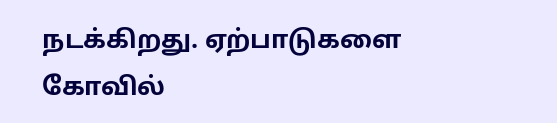நடக்கிறது. ஏற்பாடுகளை கோவில்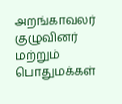அறங்காவலர் குழுவினர் மற்றும் பொதுமக்கள்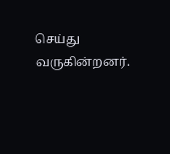செய்து வருகின்றனர்.